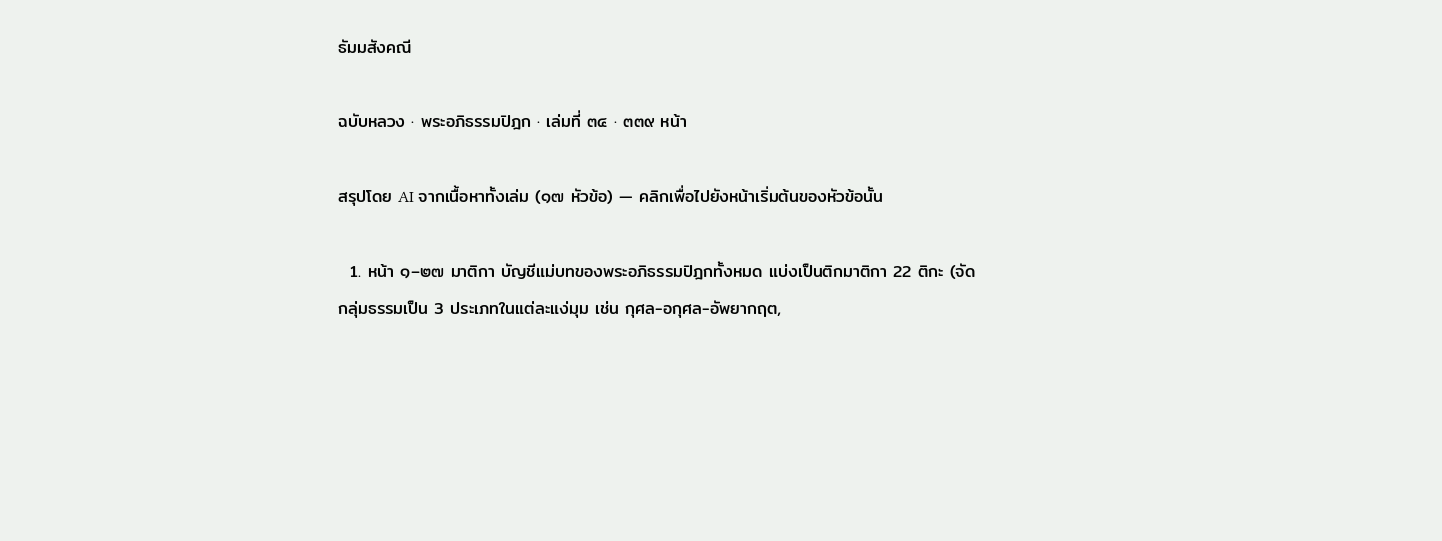ธัมมสังคณี

ฉบับหลวง · พระอภิธรรมปิฎก · เล่มที่ ๓๔ · ๓๓๙ หน้า

สรุปโดย AI จากเนื้อหาทั้งเล่ม (๑๗ หัวข้อ) — คลิกเพื่อไปยังหน้าเริ่มต้นของหัวข้อนั้น

  1. หน้า ๑–๒๗ มาติกา บัญชีแม่บทของพระอภิธรรมปิฎกทั้งหมด แบ่งเป็นติกมาติกา 22 ติกะ (จัดกลุ่มธรรมเป็น 3 ประเภทในแต่ละแง่มุม เช่น กุศล-อกุศล-อัพยากฤต,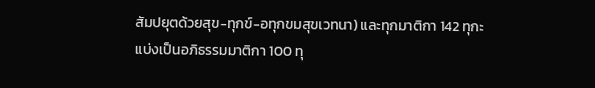สัมปยุตด้วยสุข-ทุกข์-อทุกขมสุขเวทนา) และทุกมาติกา 142 ทุกะ แบ่งเป็นอภิธรรมมาติกา 100 ทุ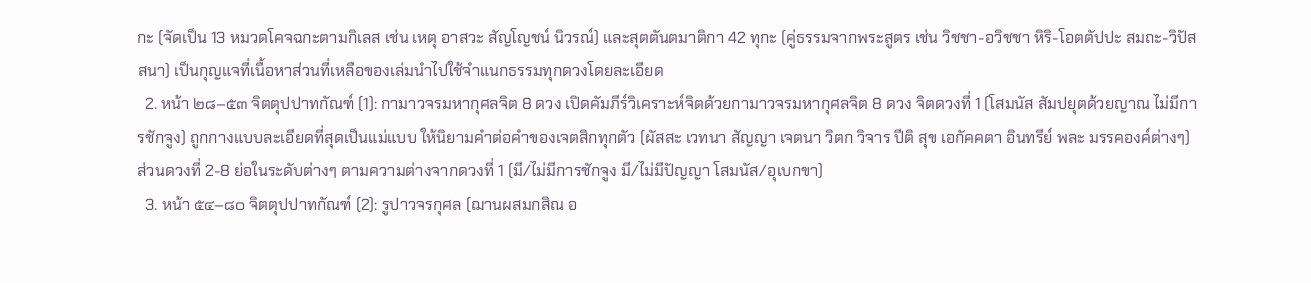กะ (จัดเป็น 13 หมวดโคจฉกะตามกิเลส เช่น เหตุ อาสวะ สัญโญชน์ นิวรณ์) และสุตตันตมาติกา 42 ทุกะ (คู่ธรรมจากพระสูตร เช่น วิชชา-อวิชชา หิริ-โอตตัปปะ สมถะ-วิปัสสนา) เป็นกุญแจที่เนื้อหาส่วนที่เหลือของเล่มนำไปใช้จำแนกธรรมทุกดวงโดยละเอียด
  2. หน้า ๒๘–๕๓ จิตตุปปาทกัณฑ์ (1): กามาวจรมหากุศลจิต 8 ดวง เปิดคัมภีร์วิเคราะห์จิตด้วยกามาวจรมหากุศลจิต 8 ดวง จิตดวงที่ 1 (โสมนัส สัมปยุตด้วยญาณ ไม่มีการชักจูง) ถูกกางแบบละเอียดที่สุดเป็นแม่แบบ ให้นิยามคำต่อคำของเจตสิกทุกตัว (ผัสสะ เวทนา สัญญา เจตนา วิตก วิจาร ปีติ สุข เอกัคคตา อินทรีย์ พละ มรรคองค์ต่างๆ) ส่วนดวงที่ 2-8 ย่อในระดับต่างๆ ตามความต่างจากดวงที่ 1 (มี/ไม่มีการชักจูง มี/ไม่มีปัญญา โสมนัส/อุเบกขา)
  3. หน้า ๕๔–๘๐ จิตตุปปาทกัณฑ์ (2): รูปาวจรกุศล (ฌานผสมกสิณ อ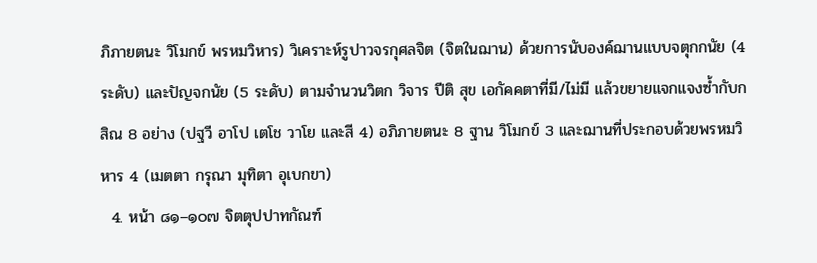ภิภายตนะ วิโมกข์ พรหมวิหาร) วิเคราะห์รูปาวจรกุศลจิต (จิตในฌาน) ด้วยการนับองค์ฌานแบบจตุกกนัย (4 ระดับ) และปัญจกนัย (5 ระดับ) ตามจำนวนวิตก วิจาร ปีติ สุข เอกัคคตาที่มี/ไม่มี แล้วขยายแจกแจงซ้ำกับกสิณ 8 อย่าง (ปฐวี อาโป เตโช วาโย และสี 4) อภิภายตนะ 8 ฐาน วิโมกข์ 3 และฌานที่ประกอบด้วยพรหมวิหาร 4 (เมตตา กรุณา มุทิตา อุเบกขา)
  4. หน้า ๘๑–๑๐๗ จิตตุปปาทกัณฑ์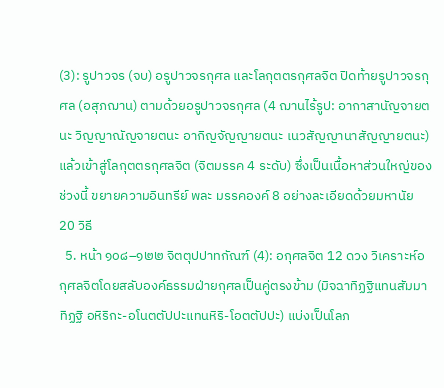(3): รูปาวจร (จบ) อรูปาวจรกุศล และโลกุตตรกุศลจิต ปิดท้ายรูปาวจรกุศล (อสุภฌาน) ตามด้วยอรูปาวจรกุศล (4 ฌานไร้รูป: อากาสานัญจายตนะ วิญญาณัญจายตนะ อากิญจัญญายตนะ เนวสัญญานาสัญญายตนะ) แล้วเข้าสู่โลกุตตรกุศลจิต (จิตมรรค 4 ระดับ) ซึ่งเป็นเนื้อหาส่วนใหญ่ของช่วงนี้ ขยายความอินทรีย์ พละ มรรคองค์ 8 อย่างละเอียดด้วยมหานัย 20 วิธี
  5. หน้า ๑๐๘–๑๒๒ จิตตุปปาทกัณฑ์ (4): อกุศลจิต 12 ดวง วิเคราะห์อกุศลจิตโดยสลับองค์ธรรมฝ่ายกุศลเป็นคู่ตรงข้าม (มิจฉาทิฏฐิแทนสัมมาทิฏฐิ อหิริกะ-อโนตตัปปะแทนหิริ-โอตตัปปะ) แบ่งเป็นโลภ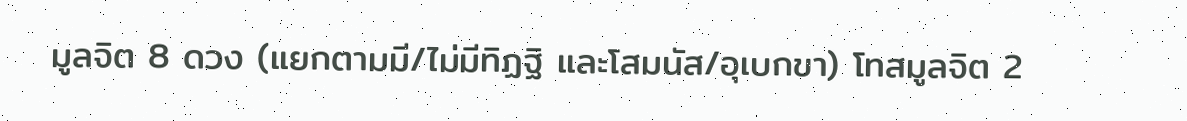มูลจิต 8 ดวง (แยกตามมี/ไม่มีทิฏฐิ และโสมนัส/อุเบกขา) โทสมูลจิต 2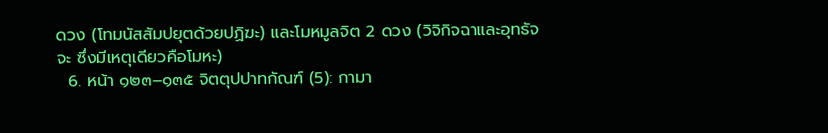ดวง (โทมนัสสัมปยุตด้วยปฏิฆะ) และโมหมูลจิต 2 ดวง (วิจิกิจฉาและอุทธัจจะ ซึ่งมีเหตุเดียวคือโมหะ)
  6. หน้า ๑๒๓–๑๓๕ จิตตุปปาทกัณฑ์ (5): กามา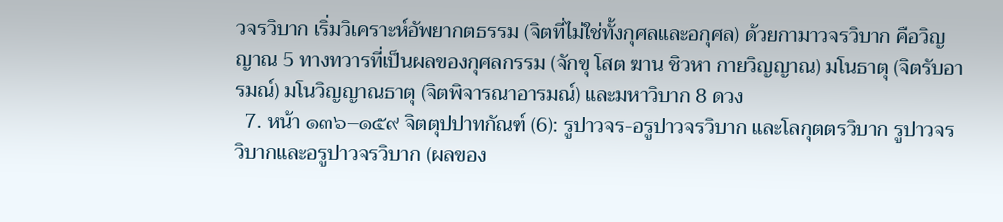วจรวิบาก เริ่มวิเคราะห์อัพยากตธรรม (จิตที่ไม่ใช่ทั้งกุศลและอกุศล) ด้วยกามาวจรวิบาก คือวิญญาณ 5 ทางทวารที่เป็นผลของกุศลกรรม (จักขุ โสต ฆาน ชิวหา กายวิญญาณ) มโนธาตุ (จิตรับอารมณ์) มโนวิญญาณธาตุ (จิตพิจารณาอารมณ์) และมหาวิบาก 8 ดวง
  7. หน้า ๑๓๖–๑๕๙ จิตตุปปาทกัณฑ์ (6): รูปาวจร-อรูปาวจรวิบาก และโลกุตตรวิบาก รูปาวจรวิบากและอรูปาวจรวิบาก (ผลของ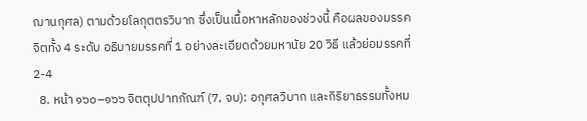ฌานกุศล) ตามด้วยโลกุตตรวิบาก ซึ่งเป็นเนื้อหาหลักของช่วงนี้ คือผลของมรรคจิตทั้ง 4 ระดับ อธิบายมรรคที่ 1 อย่างละเอียดด้วยมหานัย 20 วิธี แล้วย่อมรรคที่ 2-4
  8. หน้า ๑๖๐–๑๖๖ จิตตุปปาทกัณฑ์ (7, จบ): อกุศลวิบาก และกิริยาธรรมทั้งหม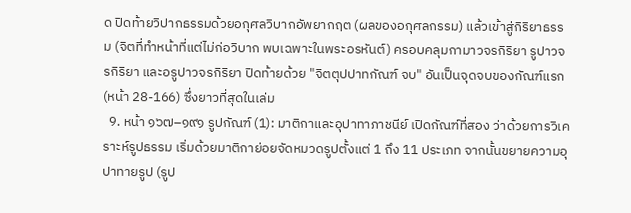ด ปิดท้ายวิปากธรรมด้วยอกุศลวิบากอัพยากฤต (ผลของอกุศลกรรม) แล้วเข้าสู่กิริยาธรรม (จิตที่ทำหน้าที่แต่ไม่ก่อวิบาก พบเฉพาะในพระอรหันต์) ครอบคลุมกามาวจรกิริยา รูปาวจรกิริยา และอรูปาวจรกิริยา ปิดท้ายด้วย "จิตตุปปาทกัณฑ์ จบ" อันเป็นจุดจบของกัณฑ์แรก (หน้า 28-166) ซึ่งยาวที่สุดในเล่ม
  9. หน้า ๑๖๗–๑๙๑ รูปกัณฑ์ (1): มาติกาและอุปาทาภาชนีย์ เปิดกัณฑ์ที่สอง ว่าด้วยการวิเคราะห์รูปธรรม เริ่มด้วยมาติกาย่อยจัดหมวดรูปตั้งแต่ 1 ถึง 11 ประเภท จากนั้นขยายความอุปาทายรูป (รูป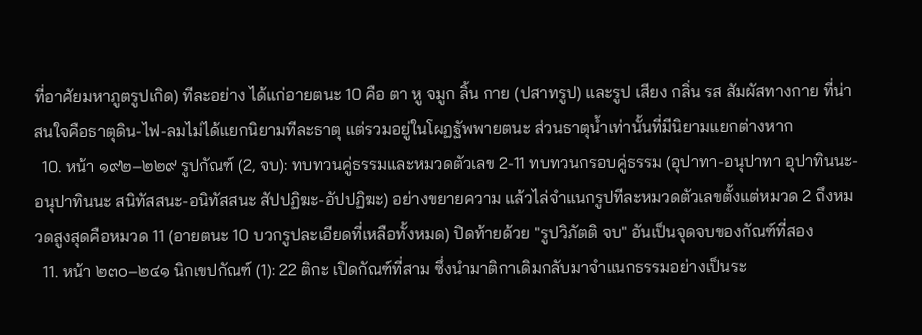ที่อาศัยมหาภูตรูปเกิด) ทีละอย่าง ได้แก่อายตนะ 10 คือ ตา หู จมูก ลิ้น กาย (ปสาทรูป) และรูป เสียง กลิ่น รส สัมผัสทางกาย ที่น่าสนใจคือธาตุดิน-ไฟ-ลมไม่ได้แยกนิยามทีละธาตุ แต่รวมอยู่ในโผฏฐัพพายตนะ ส่วนธาตุน้ำเท่านั้นที่มีนิยามแยกต่างหาก
  10. หน้า ๑๙๒–๒๒๙ รูปกัณฑ์ (2, จบ): ทบทวนคู่ธรรมและหมวดตัวเลข 2-11 ทบทวนกรอบคู่ธรรม (อุปาทา-อนุปาทา อุปาทินนะ-อนุปาทินนะ สนิทัสสนะ-อนิทัสสนะ สัปปฏิฆะ-อัปปฏิฆะ) อย่างขยายความ แล้วไล่จำแนกรูปทีละหมวดตัวเลขตั้งแต่หมวด 2 ถึงหมวดสูงสุดคือหมวด 11 (อายตนะ 10 บวกรูปละเอียดที่เหลือทั้งหมด) ปิดท้ายด้วย "รูปวิภัตติ จบ" อันเป็นจุดจบของกัณฑ์ที่สอง
  11. หน้า ๒๓๐–๒๔๑ นิกเขปกัณฑ์ (1): 22 ติกะ เปิดกัณฑ์ที่สาม ซึ่งนำมาติกาเดิมกลับมาจำแนกธรรมอย่างเป็นระ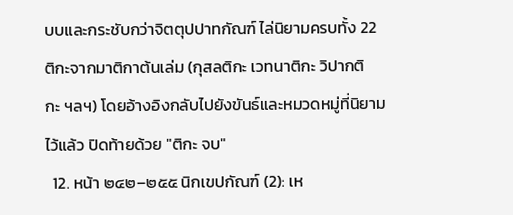บบและกระชับกว่าจิตตุปปาทกัณฑ์ ไล่นิยามครบทั้ง 22 ติกะจากมาติกาต้นเล่ม (กุสลติกะ เวทนาติกะ วิปากติกะ ฯลฯ) โดยอ้างอิงกลับไปยังขันธ์และหมวดหมู่ที่นิยามไว้แล้ว ปิดท้ายด้วย "ติกะ จบ"
  12. หน้า ๒๔๒–๒๕๕ นิกเขปกัณฑ์ (2): เห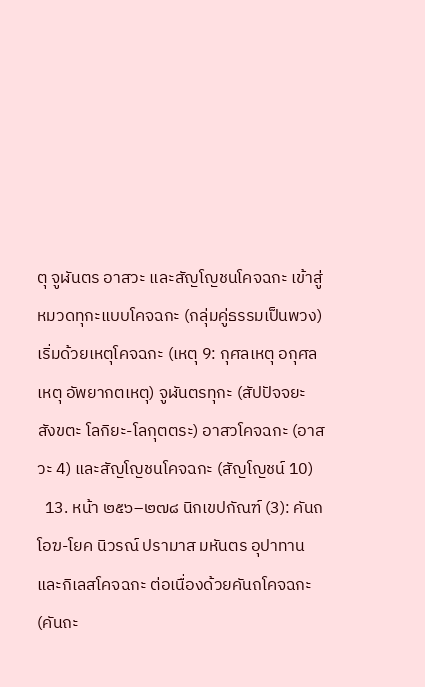ตุ จูฬันตร อาสวะ และสัญโญชนโคจฉกะ เข้าสู่หมวดทุกะแบบโคจฉกะ (กลุ่มคู่ธรรมเป็นพวง) เริ่มด้วยเหตุโคจฉกะ (เหตุ 9: กุศลเหตุ อกุศลเหตุ อัพยากตเหตุ) จูฬันตรทุกะ (สัปปัจจยะ สังขตะ โลกิยะ-โลกุตตระ) อาสวโคจฉกะ (อาสวะ 4) และสัญโญชนโคจฉกะ (สัญโญชน์ 10)
  13. หน้า ๒๕๖–๒๗๘ นิกเขปกัณฑ์ (3): คันถ โอฆ-โยค นิวรณ์ ปรามาส มหันตร อุปาทาน และกิเลสโคจฉกะ ต่อเนื่องด้วยคันถโคจฉกะ (คันถะ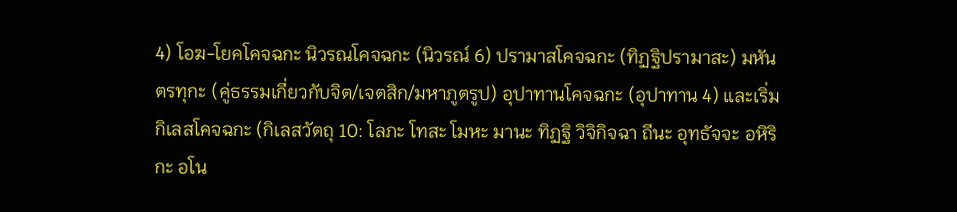4) โอฆ-โยคโคจฉกะ นิวรณโคจฉกะ (นิวรณ์ 6) ปรามาสโคจฉกะ (ทิฏฐิปรามาสะ) มหันตรทุกะ (คู่ธรรมเกี่ยวกับจิต/เจตสิก/มหาภูตรูป) อุปาทานโคจฉกะ (อุปาทาน 4) และเริ่มกิเลสโคจฉกะ (กิเลสวัตถุ 10: โลภะ โทสะ โมหะ มานะ ทิฏฐิ วิจิกิจฉา ถีนะ อุทธัจจะ อหิริกะ อโน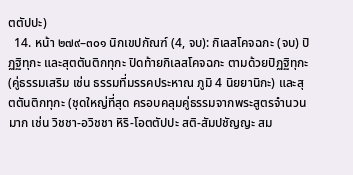ตตัปปะ)
  14. หน้า ๒๗๙–๓๐๑ นิกเขปกัณฑ์ (4, จบ): กิเลสโคจฉกะ (จบ) ปิฏฐิทุกะ และสุตตันติกทุกะ ปิดท้ายกิเลสโคจฉกะ ตามด้วยปิฏฐิทุกะ (คู่ธรรมเสริม เช่น ธรรมที่มรรคประหาณ ภูมิ 4 นิยยานิกะ) และสุตตันติกทุกะ (ชุดใหญ่ที่สุด ครอบคลุมคู่ธรรมจากพระสูตรจำนวนมาก เช่น วิชชา-อวิชชา หิริ-โอตตัปปะ สติ-สัมปชัญญะ สม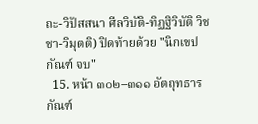ถะ-วิปัสสนา ศีลวิบัติ-ทิฏฐิวิบัติ วิชชา-วิมุตติ) ปิดท้ายด้วย "นิกเขปกัณฑ์ จบ"
  15. หน้า ๓๐๒–๓๑๑ อัตถุทธารกัณฑ์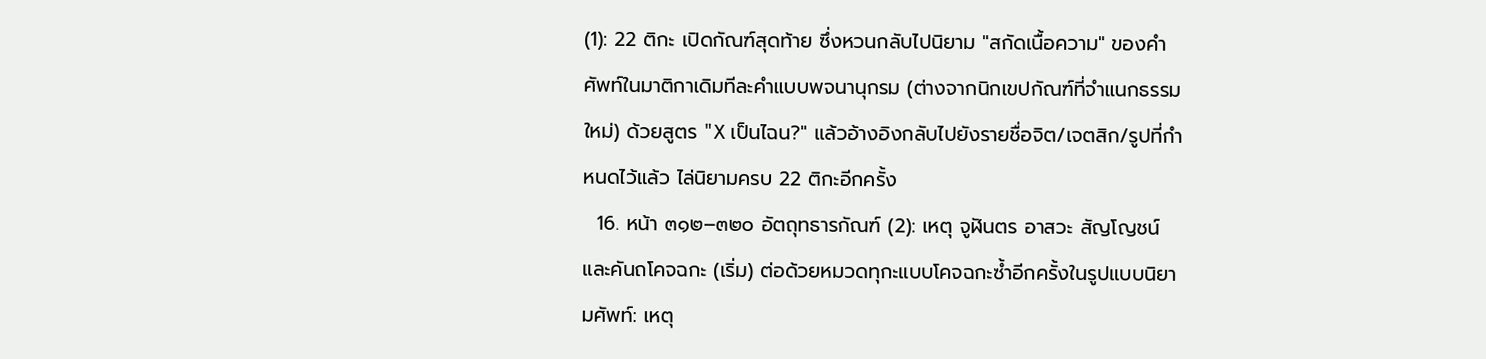(1): 22 ติกะ เปิดกัณฑ์สุดท้าย ซึ่งหวนกลับไปนิยาม "สกัดเนื้อความ" ของคำศัพท์ในมาติกาเดิมทีละคำแบบพจนานุกรม (ต่างจากนิกเขปกัณฑ์ที่จำแนกธรรมใหม่) ด้วยสูตร "X เป็นไฉน?" แล้วอ้างอิงกลับไปยังรายชื่อจิต/เจตสิก/รูปที่กำหนดไว้แล้ว ไล่นิยามครบ 22 ติกะอีกครั้ง
  16. หน้า ๓๑๒–๓๒๐ อัตถุทธารกัณฑ์ (2): เหตุ จูฬันตร อาสวะ สัญโญชน์ และคันถโคจฉกะ (เริ่ม) ต่อด้วยหมวดทุกะแบบโคจฉกะซ้ำอีกครั้งในรูปแบบนิยามศัพท์: เหตุ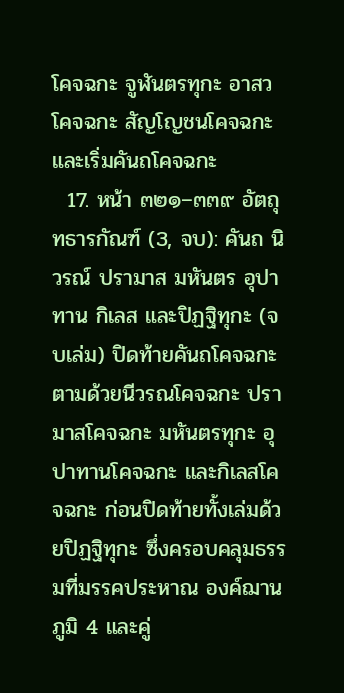โคจฉกะ จูฬันตรทุกะ อาสวโคจฉกะ สัญโญชนโคจฉกะ และเริ่มคันถโคจฉกะ
  17. หน้า ๓๒๑–๓๓๙ อัตถุทธารกัณฑ์ (3, จบ): คันถ นิวรณ์ ปรามาส มหันตร อุปาทาน กิเลส และปิฏฐิทุกะ (จบเล่ม) ปิดท้ายคันถโคจฉกะ ตามด้วยนีวรณโคจฉกะ ปรามาสโคจฉกะ มหันตรทุกะ อุปาทานโคจฉกะ และกิเลสโคจฉกะ ก่อนปิดท้ายทั้งเล่มด้วยปิฏฐิทุกะ ซึ่งครอบคลุมธรรมที่มรรคประหาณ องค์ฌาน ภูมิ 4 และคู่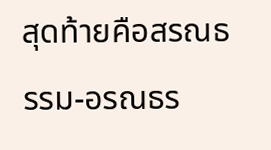สุดท้ายคือสรณธรรม-อรณธร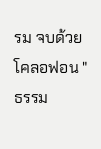รม จบด้วยโคลอฟอน "ธรรม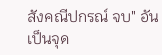สังคณีปกรณ์ จบ" อันเป็นจุด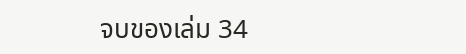จบของเล่ม 34